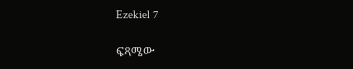Ezekiel 7

ፍጻሜው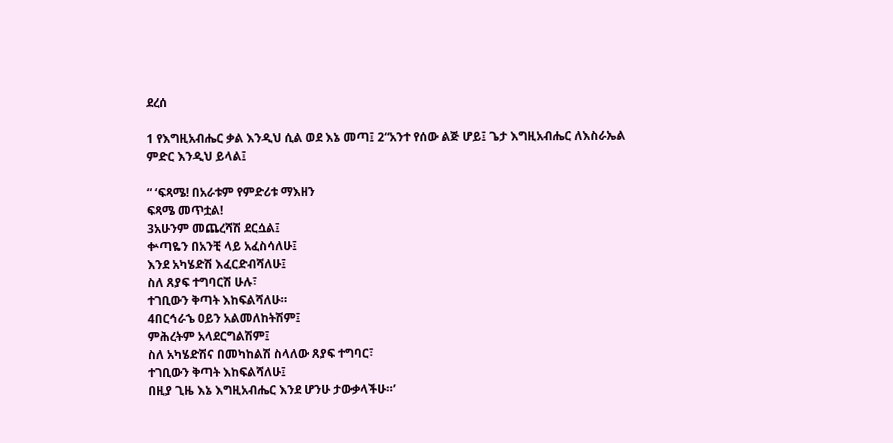ደረሰ

1 የእግዚአብሔር ቃል እንዲህ ሲል ወደ እኔ መጣ፤ 2“አንተ የሰው ልጅ ሆይ፤ ጌታ እግዚአብሔር ለእስራኤል ምድር እንዲህ ይላል፤

“ ‘ፍጻሜ! በአራቱም የምድሪቱ ማእዘን
ፍጻሜ መጥቷል!
3አሁንም መጨረሻሽ ደርሷል፤
ቍጣዬን በአንቺ ላይ አፈስሳለሁ፤
እንደ አካሄድሽ እፈርድብሻለሁ፤
ስለ ጸያፍ ተግባርሽ ሁሉ፣
ተገቢውን ቅጣት እከፍልሻለሁ።
4በርኅራኄ ዐይን አልመለከትሽም፤
ምሕረትም አላደርግልሽም፤
ስለ አካሄድሽና በመካከልሽ ስላለው ጸያፍ ተግባር፣
ተገቢውን ቅጣት እከፍልሻለሁ፤
በዚያ ጊዜ እኔ እግዚአብሔር እንደ ሆንሁ ታውቃላችሁ።’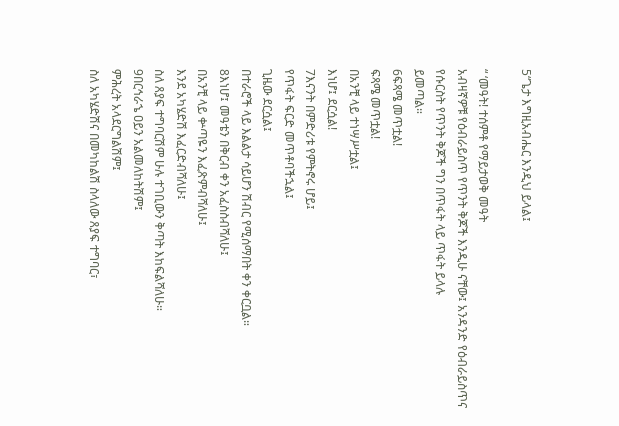5“ጌታ እግዚአብሔር እንዲህ ይላል፤

“ ‘መዓት! ተሰምቶ የማይታወቅ መዓት
አብዛኛዎቹ የዕብራይስጥ የጥንት ቅጆች እንዲሁ ናቸው፤ አንዳንድ የዕብራይስጥና የሱርስት የጥንት ቅጆች ግን በጥፋት ላይ ጥፋት ይላሉ
ይመጣል።
6ፍጻሜ መጥቷል!
ፍጻሜ መጥቷል!
በአንቺ ላይ ተነሣሥቷል፤
እነሆ፤ ደርሷል!
7እናንት በምድሪቱ የምትኖሩ ሆይ፤
የጥፋት ፍርድ መጥቶባችኋል፤
ጊዜው ደርሷል፤
በተራሮች ላይ እልልታ ሳይሆን ሽብር የሚሰማበት ቀን ቀርቧል።
8እነሆ፤ መዓቴን በቅርብ ቀን አፈስስብሻለሁ፤
በአንቺ ላይ ቍጣዬን እፈጽምብሻለሁ፤
እንደ አካሄድሽ እፈርድብሻለሁ፤
ስለ ጸያፍ ተግባርሽም ሁሉ ተገቢውን ቅጣት እከፍልሻለሁ።
9በርኅራኄ ዐይን አልመለከትሽም፤
ምሕረት አላደርግልሽም፤
ስለ አካሄድሽና በመካከልሽ ስላለው ጸያፍ ተግባር፣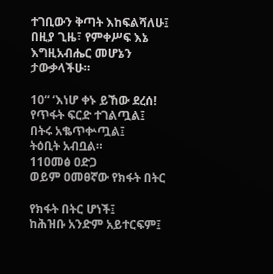ተገቢውን ቅጣት እከፍልሻለሁ፤
በዚያ ጊዜ፣ የምቀሥፍ እኔ እግዚአብሔር መሆኔን ታውቃላችሁ።

10“ ‘እነሆ ቀኑ ይኸው ደረሰ!
የጥፋት ፍርድ ተገልጧል፤
በትሩ አቈጥቍጧል፤
ትዕቢት አብቧል።
11ዐመፅ ዐድጋ
ወይም ዐመፀኛው የክፋት በትር

የክፋት በትር ሆነች፤
ከሕዝቡ አንድም አይተርፍም፤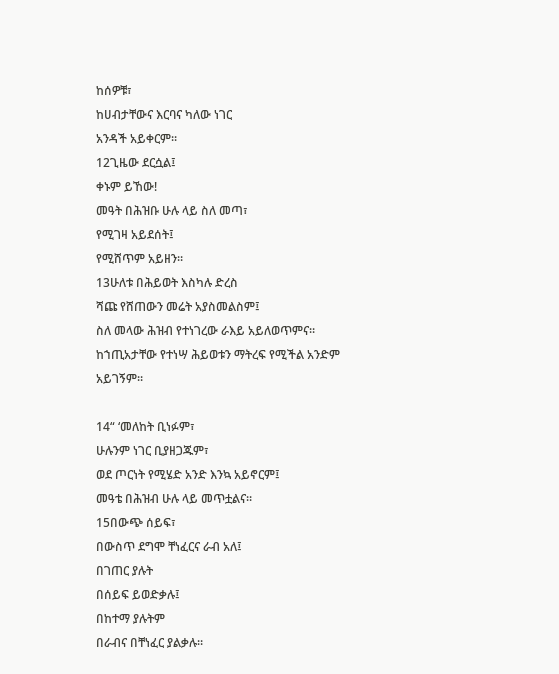ከሰዎቹ፣
ከሀብታቸውና እርባና ካለው ነገር
አንዳች አይቀርም።
12ጊዜው ደርሷል፤
ቀኑም ይኸው!
መዓት በሕዝቡ ሁሉ ላይ ስለ መጣ፣
የሚገዛ አይደሰት፤
የሚሸጥም አይዘን።
13ሁለቱ በሕይወት እስካሉ ድረስ
ሻጩ የሸጠውን መሬት አያስመልስም፤
ስለ መላው ሕዝብ የተነገረው ራእይ አይለወጥምና።
ከኀጢአታቸው የተነሣ ሕይወቱን ማትረፍ የሚችል አንድም አይገኝም።

14“ ‘መለከት ቢነፉም፣
ሁሉንም ነገር ቢያዘጋጁም፣
ወደ ጦርነት የሚሄድ አንድ እንኳ አይኖርም፤
መዓቴ በሕዝብ ሁሉ ላይ መጥቷልና።
15በውጭ ሰይፍ፣
በውስጥ ደግሞ ቸነፈርና ራብ አለ፤
በገጠር ያሉት
በሰይፍ ይወድቃሉ፤
በከተማ ያሉትም
በራብና በቸነፈር ያልቃሉ።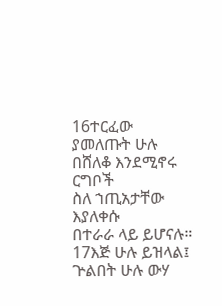16ተርፈው ያመለጡት ሁሉ
በሸለቆ እንደሚኖሩ ርግቦች
ስለ ኀጢአታቸው እያለቀሱ
በተራራ ላይ ይሆናሉ።
17እጅ ሁሉ ይዝላል፤
ጕልበት ሁሉ ውሃ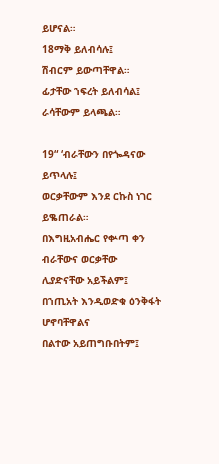ይሆናል።
18ማቅ ይለብሳሉ፤
ሽብርም ይውጣቸዋል።
ፊታቸው ኀፍረት ይለብሳል፤
ራሳቸውም ይላጫል።

19“ ‘ብራቸውን በየጐዳናው ይጥላሉ፤
ወርቃቸውም እንደ ርኩስ ነገር ይቈጠራል።
በእግዚአብሔር የቍጣ ቀን
ብራቸውና ወርቃቸው
ሊያድናቸው አይችልም፤
በኀጢአት እንዲወድቁ ዕንቅፋት ሆኖባቸዋልና
በልተው አይጠግቡበትም፤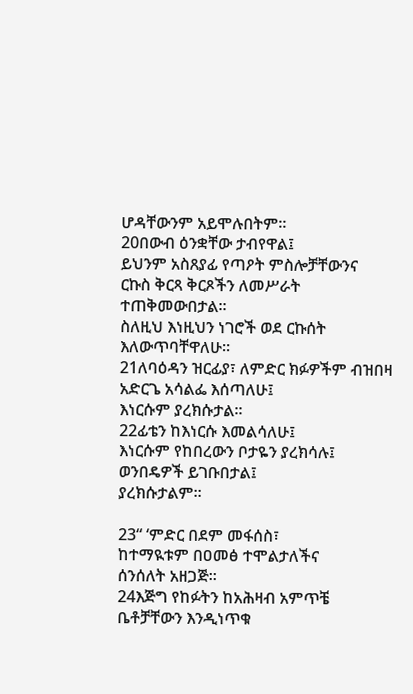ሆዳቸውንም አይሞሉበትም።
20በውብ ዕንቋቸው ታብየዋል፤
ይህንም አስጸያፊ የጣዖት ምስሎቻቸውንና
ርኩስ ቅርጻ ቅርጾችን ለመሥራት ተጠቅመውበታል።
ስለዚህ እነዚህን ነገሮች ወደ ርኩሰት እለውጥባቸዋለሁ።
21ለባዕዳን ዝርፊያ፣ ለምድር ክፉዎችም ብዝበዛ አድርጌ አሳልፌ እሰጣለሁ፤
እነርሱም ያረክሱታል።
22ፊቴን ከእነርሱ እመልሳለሁ፤
እነርሱም የከበረውን ቦታዬን ያረክሳሉ፤
ወንበዴዎች ይገቡበታል፤
ያረክሱታልም።

23“ ‘ምድር በደም መፋሰስ፣
ከተማዪቱም በዐመፅ ተሞልታለችና
ሰንሰለት አዘጋጅ።
24እጅግ የከፉትን ከአሕዛብ አምጥቼ
ቤቶቻቸውን እንዲነጥቁ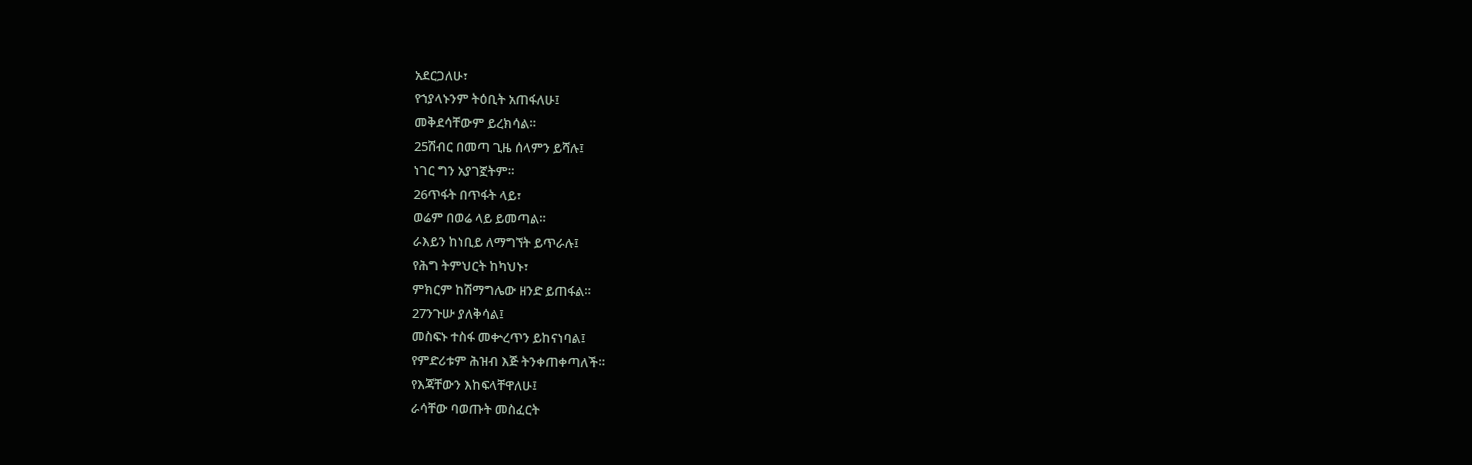አደርጋለሁ፣
የኀያላኑንም ትዕቢት አጠፋለሁ፤
መቅደሳቸውም ይረክሳል።
25ሽብር በመጣ ጊዜ ሰላምን ይሻሉ፤
ነገር ግን አያገኟትም።
26ጥፋት በጥፋት ላይ፣
ወሬም በወሬ ላይ ይመጣል።
ራእይን ከነቢይ ለማግኘት ይጥራሉ፤
የሕግ ትምህርት ከካህኑ፣
ምክርም ከሽማግሌው ዘንድ ይጠፋል።
27ንጉሡ ያለቅሳል፤
መስፍኑ ተስፋ መቍረጥን ይከናነባል፤
የምድሪቱም ሕዝብ እጅ ትንቀጠቀጣለች።
የእጃቸውን እከፍላቸዋለሁ፤
ራሳቸው ባወጡት መስፈርት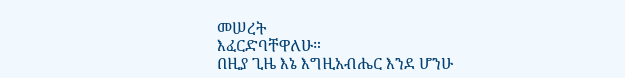መሠረት
እፈርድባቸዋለሁ።
በዚያ ጊዜ እኔ እግዚአብሔር እንደ ሆንሁ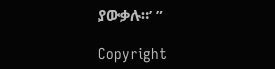ያውቃሉ።’ ”

Copyright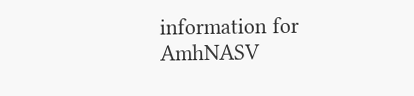information for AmhNASV